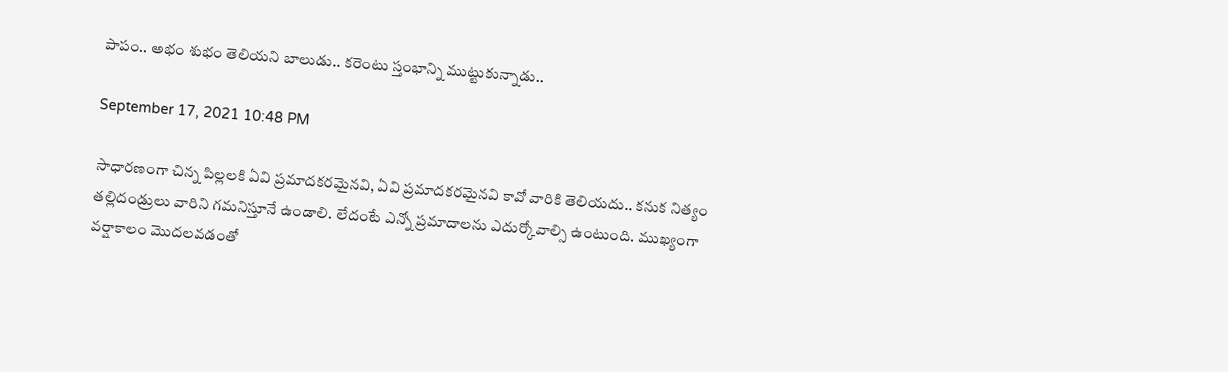పాపం.. అభం శుభం తెలియని బాలుడు.. కరెంటు స్తంభాన్ని ముట్టుకున్నాడు..

September 17, 2021 10:48 PM

సాధారణంగా చిన్న పిల్లలకి ఏవి ప్రమాదకరమైనవి, ఏవి ప్రమాదకరమైనవి కావో వారికి తెలియదు.. కనుక నిత్యం తల్లిదండ్రులు వారిని గమనిస్తూనే ఉండాలి. లేదంటే ఎన్నో ప్రమాదాలను ఎదుర్కోవాల్సి ఉంటుంది. ముఖ్యంగా వర్షాకాలం మొదలవడంతో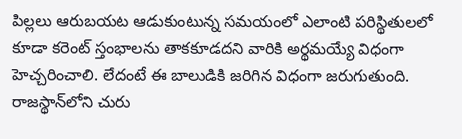పిల్లలు ఆరుబయట ఆడుకుంటున్న సమయంలో ఎలాంటి పరిస్థితులలో కూడా కరెంట్ స్తంభాలను తాకకూడదని వారికి అర్థమయ్యే విధంగా హెచ్చరించాలి. లేదంటే ఈ బాలుడికి జరిగిన విధంగా జరుగుతుంది. రాజస్థాన్‌లోని చురు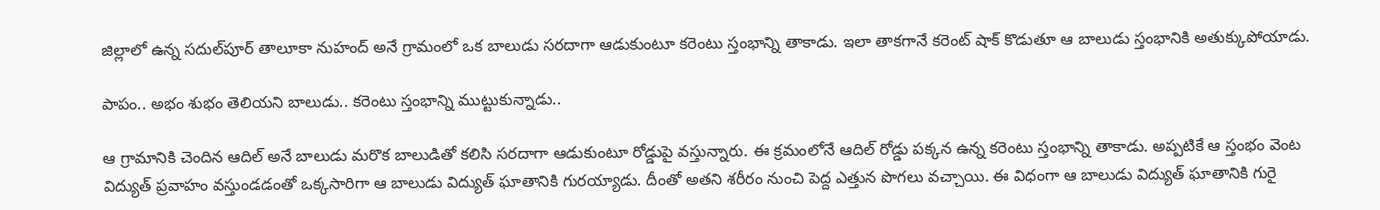జిల్లాలో ఉన్న సదుల్‌పూర్ తాలూకా నుహంద్ అనే గ్రామంలో ఒక బాలుడు సరదాగా ఆడుకుంటూ కరెంటు స్తంభాన్ని తాకాడు. ఇలా తాకగానే కరెంట్ షాక్ కొడుతూ ఆ బాలుడు స్తంభానికి అతుక్కుపోయాడు.

పాపం.. అభం శుభం తెలియని బాలుడు.. కరెంటు స్తంభాన్ని ముట్టుకున్నాడు..

ఆ గ్రామానికి చెందిన ఆదిల్ అనే బాలుడు మరొక బాలుడితో కలిసి సరదాగా ఆడుకుంటూ రోడ్డుపై వస్తున్నారు. ఈ క్రమంలోనే ఆదిల్ రోడ్డు పక్కన ఉన్న కరెంటు స్తంభాన్ని తాకాడు. అప్పటికే ఆ స్తంభం వెంట విద్యుత్ ప్రవాహం వస్తుండడంతో ఒక్కసారిగా ఆ బాలుడు విద్యుత్ ఘాతానికి గురయ్యాడు. దీంతో అతని శరీరం నుంచి పెద్ద ఎత్తున పొగలు వచ్చాయి. ఈ విధంగా ఆ బాలుడు విద్యుత్ ఘాతానికి గురై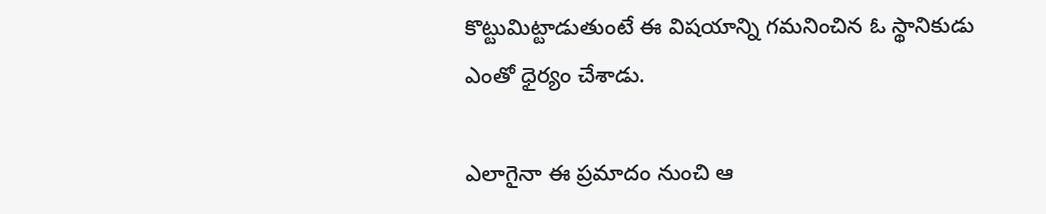కొట్టుమిట్టాడుతుంటే ఈ విషయాన్ని గమనించిన ఓ స్థానికుడు ఎంతో ధైర్యం చేశాడు.

ఎలాగైనా ఈ ప్రమాదం నుంచి ఆ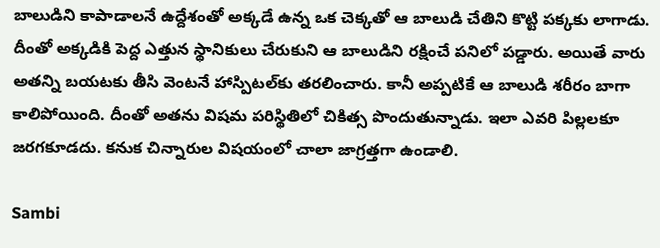బాలుడిని కాపాడాలనే ఉద్దేశంతో అక్కడే ఉన్న ఒక చెక్కతో ఆ బాలుడి చేతిని కొట్టి పక్కకు లాగాడు. దీంతో అక్కడికి పెద్ద ఎత్తున స్థానికులు చేరుకుని ఆ బాలుడిని రక్షించే పనిలో పడ్డారు. అయితే వారు అతన్ని బయటకు తీసి వెంటనే హాస్పిటల్‌కు తరలించారు. కానీ అప్పటికే ఆ బాలుడి శరీరం బాగా కాలిపోయింది. దీంతో అతను విషమ పరిస్థితిలో చికిత్స పొందుతున్నాడు. ఇలా ఎవరి పిల్లలకూ జరగకూడదు. కనుక చిన్నారుల విషయంలో చాలా జాగ్రత్తగా ఉండాలి.

Sambi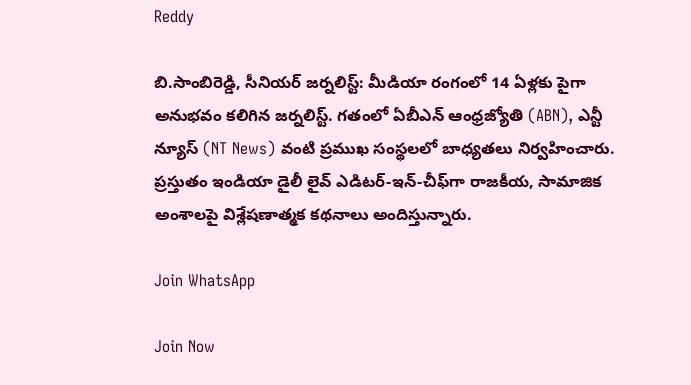Reddy

బి.సాంబిరెడ్డి, సీనియర్ జర్నలిస్ట్: మీడియా రంగంలో 14 ఏళ్లకు పైగా అనుభవం కలిగిన జర్నలిస్ట్. గతంలో ఏబీఎన్ ఆంధ్ర‌జ్యోతి (ABN), ఎన్టీ న్యూస్ (NT News) వంటి ప్రముఖ సంస్థలలో బాధ్యతలు నిర్వహించారు. ప్రస్తుతం ఇండియా డైలీ లైవ్ ఎడిటర్-ఇన్-చీఫ్‌గా రాజకీయ, సామాజిక అంశాలపై విశ్లేషణాత్మక కథనాలు అందిస్తున్నారు.

Join WhatsApp

Join Now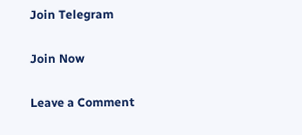Join Telegram

Join Now

Leave a Comment